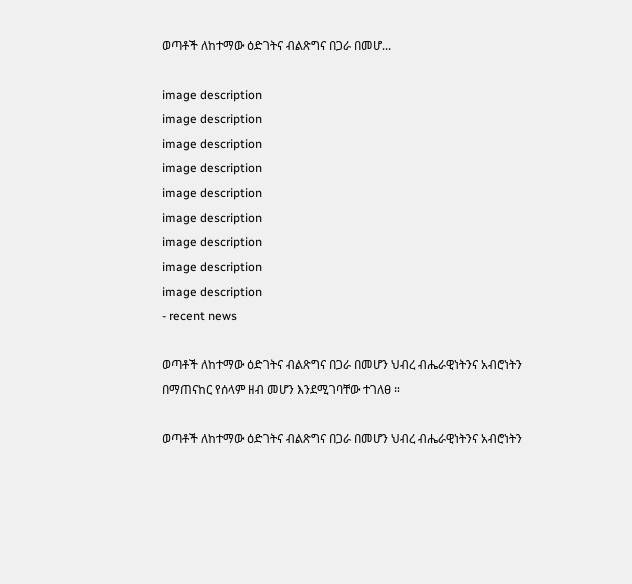ወጣቶች ለከተማው ዕድገትና ብልጽግና በጋራ በመሆ...

image description
image description
image description
image description
image description
image description
image description
image description
image description
- recent news

ወጣቶች ለከተማው ዕድገትና ብልጽግና በጋራ በመሆን ህብረ ብሔራዊነትንና አብሮነትን በማጠናከር የሰላም ዘብ መሆን እንደሚገባቸው ተገለፀ ።

ወጣቶች ለከተማው ዕድገትና ብልጽግና በጋራ በመሆን ህብረ ብሔራዊነትንና አብሮነትን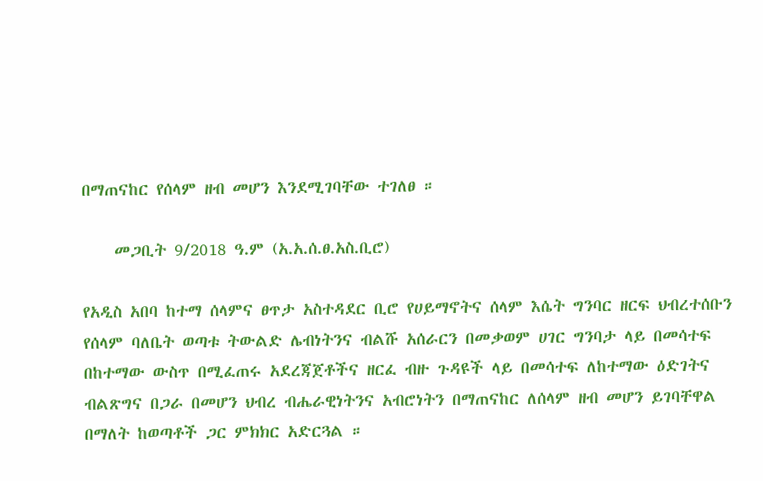በማጠናከር የሰላም ዘብ መሆን እንደሚገባቸው ተገለፀ ።

    መጋቢት 9/2018 ዓ.ም (አ.አ.ሰ.ፀ.አስ.ቢሮ)

የአዲስ አበባ ከተማ ሰላምና ፀጥታ አስተዳደር ቢሮ የሀይማኖትና ሰላም እሴት ግንባር ዘርፍ ህብረተሰቡን የሰላም ባለቤት ወጣቱ ትውልድ ሌብነትንና ብልሹ አሰራርን በመቃወም ሀገር ግንባታ ላይ በመሳተፍ  በከተማው ውስጥ በሚፈጠሩ አደረጃጀቶችና ዘርፈ ብዙ ጉዳዩች ላይ በመሳተፍ ለከተማው ዕድገትና ብልጽግና በጋራ በመሆን ህብረ ብሔራዊነትንና አብሮነትን በማጠናከር ለሰላም ዘብ መሆን ይገባቸዋል በማለት ከወጣቶች ጋር ምክክር አድርጓል ።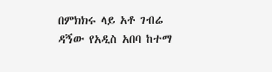በምክክሩ ላይ አቶ ገብሬ ዳኝው የአዲስ አበባ ከተማ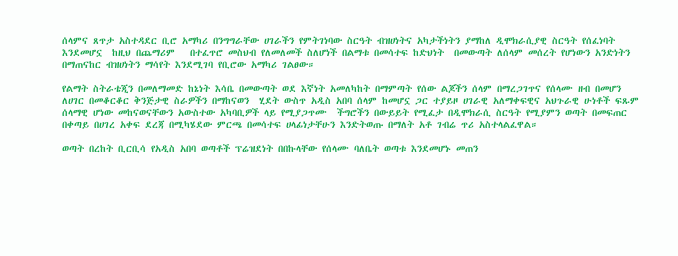ሰላምና ጸጥታ አስተዳደር ቢሮ አማካሪ በንግግራቸው ሀገራችን የምትገነባው ስርዓት ብዝሀነትና አካታችነትን ያማከለ ዲሞክራሲያዊ ስርዓት የሰፈነባት እንደመሆኗ  ከዚህ በጨማሪም   በተፈጥሮ መስህብ የለመለመች ስለሆነች በልማቱ በመሳተፍ ከድህነት  በመውጣት ለሰላም መሰረት የሆነውን አንድነትን በማጠናከር ብዝሀነትን ማሳየት እንደሚገባ የቢሮው አማካሪ ገልፀው።

የልማት ስትራቴጂን በመለማመድ ከኔነት እሳቤ በመውጣት ወደ እኛነት አመለካከት በማምጣት የሰው ልጆችን ሰላም በማረጋገጥና የሰላሙ ዘብ በመሆን ለሀገር በመቆርቆር ቅንጅታዊ ስራዎችን በማከናወን  ሂደት ውስጥ አዲስ አበባ ሰላም ከመሆኗ ጋር ተያይዞ ሀገራዊ አለማቀፍዊና አህጉራዊ ሁነቶች ፍጹም ሰላማዊ ሆነው መከናወናቸውን አውስተው አካባቢዎች ላይ የሚያጋጥሙ  ችግሮችን በውይይት የሚፈታ በዲሞክራሲ ስርዓት የሚያምን ወጣት በመፍጠር በቀጣይ በሀገረ አቀፍ ደረጃ በሚካሄደው ምርጫ በመሳተፍ ሀላፊነታቸሁን እንድትወጡ በማለት አቶ ገብሬ ጥሪ አስተላልፈዋል።

ወጣት በረከት ቢርቢሳ የአዲስ አበባ ወጣቶች ፕሬዝደነት በበኩላቸው የሰላሙ ባለቤት ወጣቱ እንደመሆኑ መጠን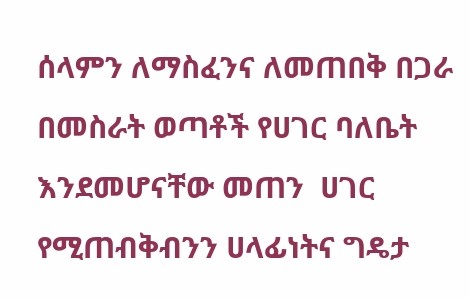ሰላምን ለማስፈንና ለመጠበቅ በጋራ በመስራት ወጣቶች የሀገር ባለቤት እንደመሆናቸው መጠን  ሀገር የሚጠብቅብንን ሀላፊነትና ግዴታ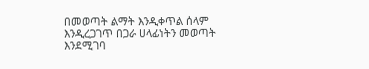በመወጣት ልማት እንዲቀጥል ሰላም እንዲረጋገጥ በጋራ ሀላፊነትን መወጣት እንደሚገባ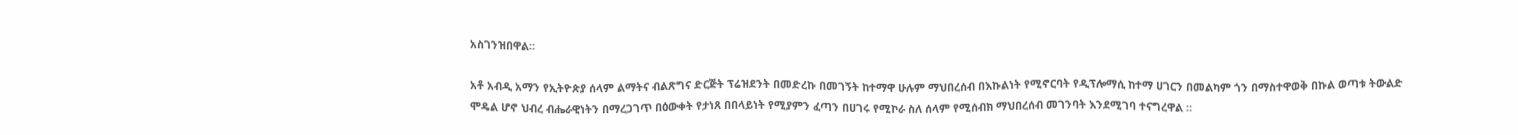አስገንዝበዋል።

አቶ አብዲ አማን የኢትዮጵያ ሰላም ልማትና ብልጽግና ድርጅት ፕሬዝደንት በመድረኩ በመገኝት ከተማዋ ሁሉም ማህበረሰብ በእኩልነት የሚኖርባት የዲፕሎማሲ ከተማ ሀገርን በመልካም ጎን በማስተዋወቅ በኩል ወጣቱ ትውልድ ሞዴል ሆኖ ህብረ ብሔራዊነትን በማረጋገጥ በዕውቀት የታነጸ በበላይነት የሚያምን ፈጣን በሀገሩ የሚኮራ ስለ ሰላም የሚሰብክ ማህበረሰብ መገንባት እንደሚገባ ተናግረዋል ።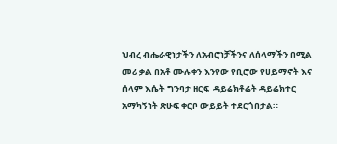ህብረ ብሔራዊነታችን ለአብሮነቻችንና ለሰላማችን በሚል መሪ ቃል በአቶ ሙሉቀን እንየው የቢሮው የሀይማኖት እና ሰላም እሴት ግንባታ ዘርፍ  ዳይሬክቶሬት ዳይሬክተር አማካኝነት ጽሁፍ ቀርቦ ውይይት ተደርጎበታል።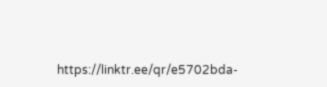https://linktr.ee/qr/e5702bda-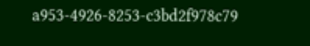a953-4926-8253-c3bd2f978c79